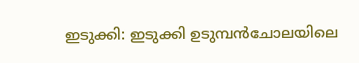ഇടുക്കി: ഇടുക്കി ഉടുമ്പൻചോലയിലെ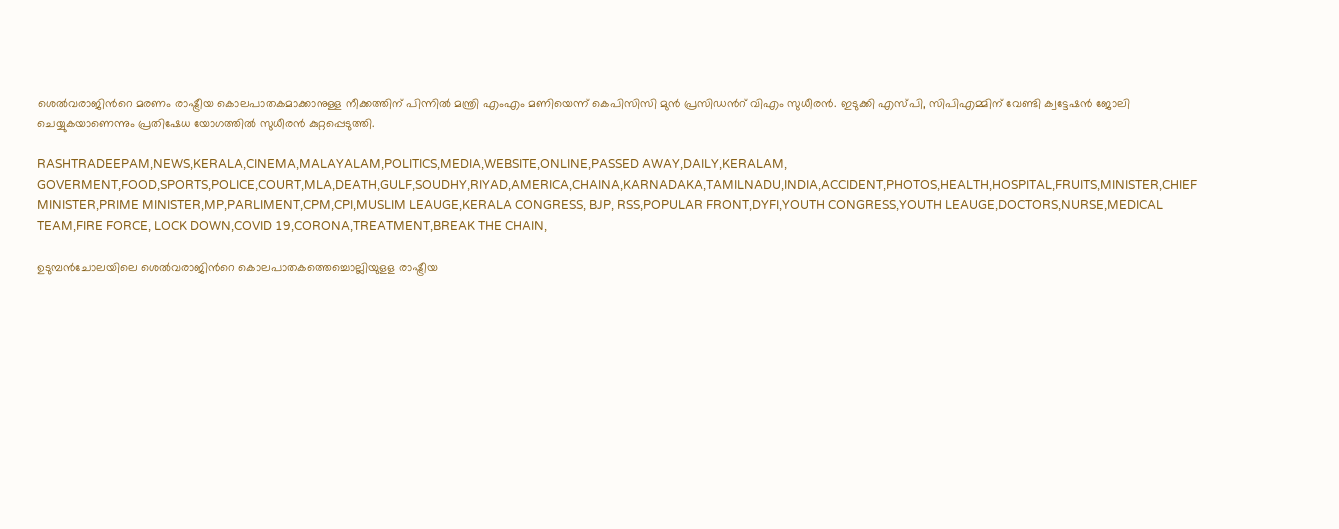ശെൽവരാജിന്‍റെ മരണം രാഷ്ട്രീയ കൊലപാതകമാക്കാനുള്ള നീക്കത്തിന് പിന്നിൽ മന്ത്രി എംഎം മണിയെന്ന് കെപിസിസി മുൻ പ്രസിഡന്‍റ് വിഎം സുധീരൻ. ഇടുക്കി എസ്പി, സിപിഎമ്മിന് വേണ്ടി ക്വട്ടേഷൻ ജോലി ചെയ്യുകയാണെന്നും പ്രതിഷേധ യോഗത്തിൽ സുധീരൻ കുറ്റപ്പെടുത്തി.

RASHTRADEEPAM,NEWS,KERALA,CINEMA,MALAYALAM,POLITICS,MEDIA,WEBSITE,ONLINE,PASSED AWAY,DAILY,KERALAM, GOVERMENT,FOOD,SPORTS,POLICE,COURT,MLA,DEATH,GULF,SOUDHY,RIYAD,AMERICA,CHAINA,KARNADAKA,TAMILNADU,INDIA,ACCIDENT,PHOTOS,HEALTH,HOSPITAL,FRUITS,MINISTER,CHIEF MINISTER,PRIME MINISTER,MP,PARLIMENT,CPM,CPI,MUSLIM LEAUGE,KERALA CONGRESS, BJP, RSS,POPULAR FRONT,DYFI,YOUTH CONGRESS,YOUTH LEAUGE,DOCTORS,NURSE,MEDICAL TEAM,FIRE FORCE, LOCK DOWN,COVID 19,CORONA,TREATMENT,BREAK THE CHAIN,

ഉടുമ്പൻചോലയിലെ ശെൽവരാജിന്‍റെ കൊലപാതകത്തെച്ചൊല്ലിയുളള രാഷ്ട്രീയ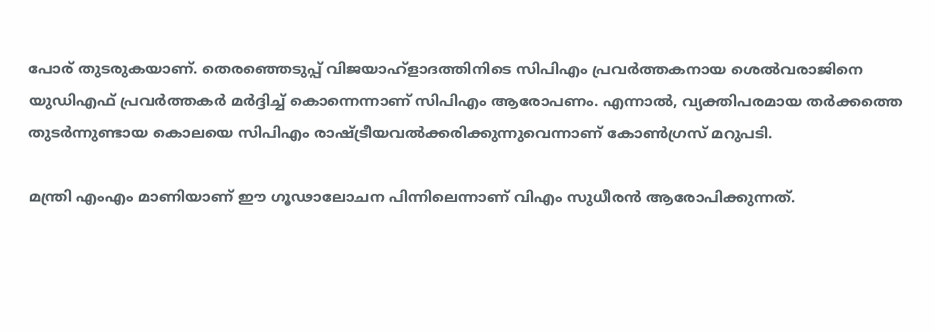പോര് തുടരുകയാണ്. തെരഞ്ഞെടുപ്പ് വിജയാഹ്ളാദത്തിനിടെ സിപിഎം പ്രവർത്തകനായ ശെൽവരാജിനെ യുഡിഎഫ് പ്രവർത്തകർ മർദ്ദിച്ച് കൊന്നെന്നാണ് സിപിഎം ആരോപണം. എന്നാൽ, വ്യക്തിപരമായ തർക്കത്തെ തുടർന്നുണ്ടായ കൊലയെ സിപിഎം രാഷ്ട്രീയവൽക്കരിക്കുന്നുവെന്നാണ് കോൺഗ്രസ് മറുപടി.

മന്ത്രി എംഎം മാണിയാണ് ഈ ഗൂഢാലോചന പിന്നിലെന്നാണ് വിഎം സുധീരൻ ആരോപിക്കുന്നത്.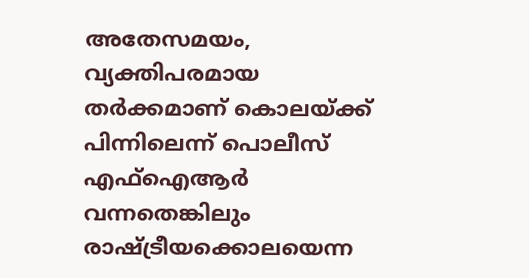അതേസമയം, വ്യക്തിപരമായ തർക്കമാണ് കൊലയ്ക്ക് പിന്നിലെന്ന് പൊലീസ് എഫ്ഐആർ വന്നതെങ്കിലും രാഷ്ട്രീയക്കൊലയെന്ന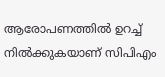ആരോപണത്തിൽ ഉറച്ച് നിൽക്കുകയാണ് സിപിഎം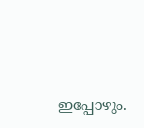ഇപ്പോഴും.